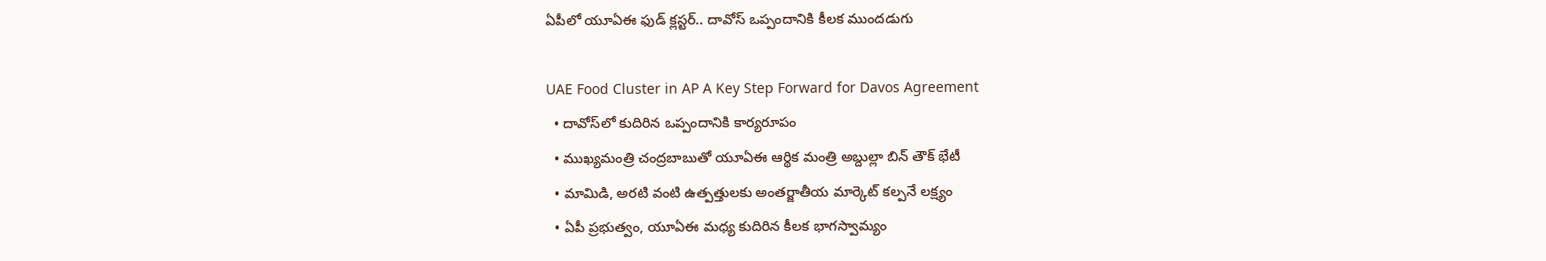ఏపీలో యూఏఈ ఫుడ్ క్లస్టర్.. దావోస్ ఒప్పందానికి కీలక ముందడుగు

UAE Food Cluster in AP A Key Step Forward for Davos Agreement
  • దావోస్‌లో కుదిరిన ఒప్పందానికి కార్యరూపం
  • ముఖ్యమంత్రి చంద్రబాబుతో యూఏఈ ఆర్థిక మంత్రి అబ్దుల్లా బిన్ తౌక్ భేటీ
  • మామిడి, అరటి వంటి ఉత్పత్తులకు అంతర్జాతీయ మార్కెట్ కల్పనే లక్ష్యం
  • ఏపీ ప్రభుత్వం, యూఏఈ మధ్య కుదిరిన కీలక భాగస్వామ్యం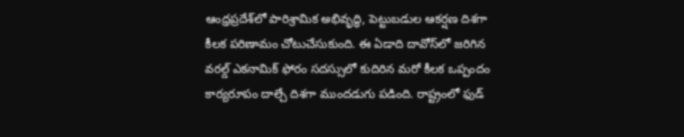ఆంధ్రప్రదేశ్‌లో పారిశ్రామిక అభివృద్ధి, పెట్టుబడుల ఆకర్షణ దిశగా కీలక పరిణామం చోటుచేసుకుంది. ఈ ఏడాది దావోస్‌లో జరిగిన వరల్డ్ ఎకనామిక్ ఫోరం సదస్సులో కుదిరిన మరో కీలక ఒప్పందం కార్యరూపం దాల్చే దిశగా ముందడుగు పడింది. రాష్ట్రంలో ఫుడ్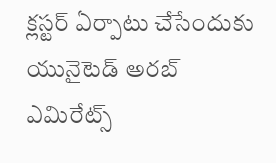క్లస్టర్ ఏర్పాటు చేసేందుకు యునైటెడ్ అరబ్ ఎమిరేట్స్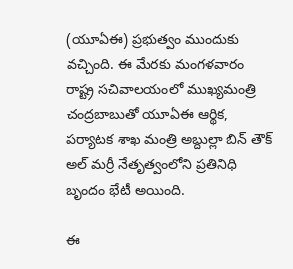(యూఏఈ) ప్రభుత్వం ముందుకు వచ్చింది. ఈ మేరకు మంగళవారం రాష్ట్ర సచివాలయంలో ముఖ్యమంత్రి చంద్రబాబుతో యూఏఈ ఆర్థిక, పర్యాటక శాఖ మంత్రి అబ్దుల్లా బిన్ తౌక్ అల్ మర్రీ నేతృత్వంలోని ప్రతినిధి బృందం భేటీ అయింది.

ఈ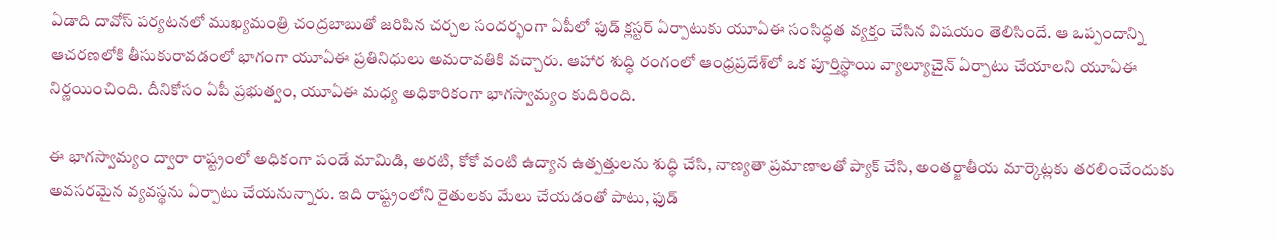ఏడాది దావోస్ పర్యటనలో ముఖ్యమంత్రి చంద్రబాబుతో జరిపిన చర్చల సందర్భంగా ఏపీలో ఫుడ్ క్లస్టర్ ఏర్పాటుకు యూఏఈ సంసిద్ధత వ్యక్తం చేసిన విషయం తెలిసిందే. ఆ ఒప్పందాన్ని ఆచరణలోకి తీసుకురావడంలో భాగంగా యూఏఈ ప్రతినిధులు అమరావతికి వచ్చారు. ఆహార శుద్ధి రంగంలో ఆంధ్రప్రదేశ్‌లో ఒక పూర్తిస్థాయి వ్యాల్యూచైన్ ఏర్పాటు చేయాలని యూఏఈ నిర్ణయించింది. దీనికోసం ఏపీ ప్రభుత్వం, యూఏఈ మధ్య అధికారికంగా భాగస్వామ్యం కుదిరింది.

ఈ భాగస్వామ్యం ద్వారా రాష్ట్రంలో అధికంగా పండే మామిడి, అరటి, కోకో వంటి ఉద్యాన ఉత్పత్తులను శుద్ధి చేసి, నాణ్యతా ప్రమాణాలతో ప్యాక్ చేసి, అంతర్జాతీయ మార్కెట్లకు తరలించేందుకు అవసరమైన వ్యవస్థను ఏర్పాటు చేయనున్నారు. ఇది రాష్ట్రంలోని రైతులకు మేలు చేయడంతో పాటు, ఫుడ్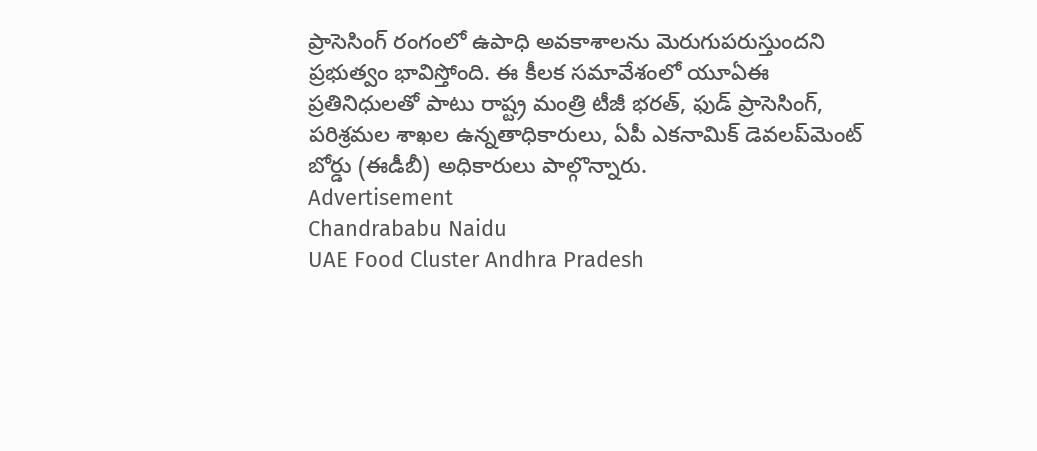ప్రాసెసింగ్ రంగంలో ఉపాధి అవకాశాలను మెరుగుపరుస్తుందని ప్రభుత్వం భావిస్తోంది. ఈ కీలక సమావేశంలో యూఏఈ ప్రతినిధులతో పాటు రాష్ట్ర మంత్రి టీజీ భరత్, ఫుడ్ ప్రాసెసింగ్, పరిశ్రమల శాఖల ఉన్నతాధికారులు, ఏపీ ఎకనామిక్ డెవలప్‌మెంట్ బోర్డు (ఈడీబీ) అధికారులు పాల్గొన్నారు.
Advertisement
Chandrababu Naidu
UAE Food Cluster Andhra Pradesh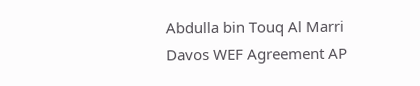Abdulla bin Touq Al Marri
Davos WEF Agreement AP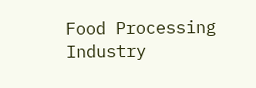Food Processing Industry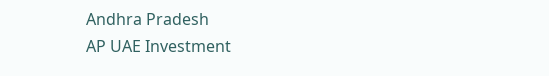Andhra Pradesh
AP UAE Investment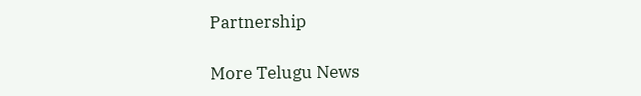Partnership

More Telugu News